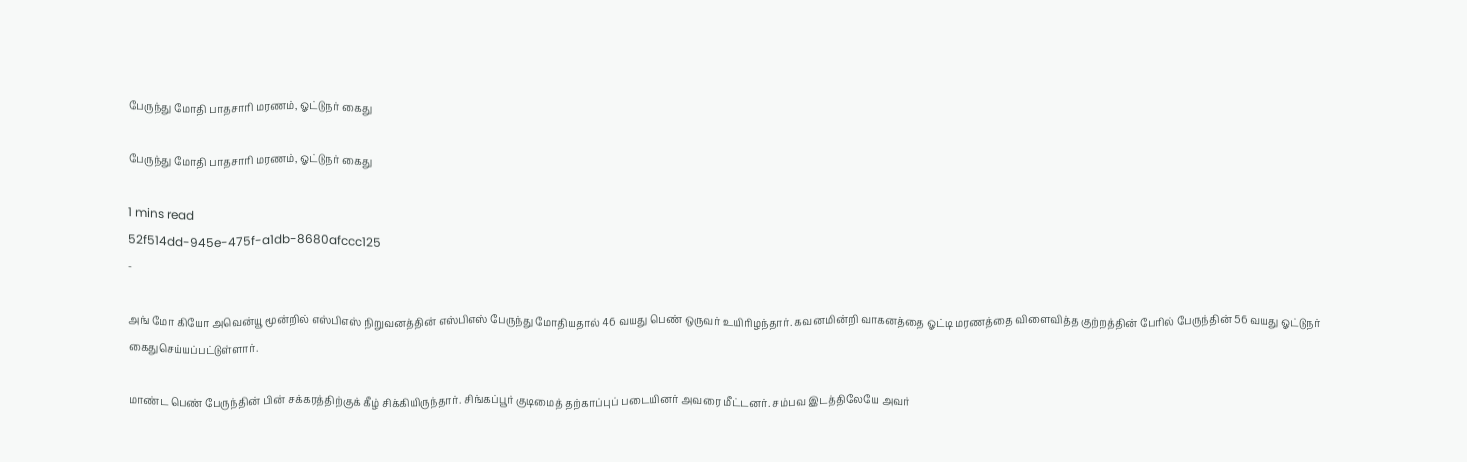பேருந்து மோதி பாதசாரி மரணம், ஓட்டுநர் கைது

பேருந்து மோதி பாதசாரி மரணம், ஓட்டுநர் கைது

1 mins read
52f514dd-945e-475f-a1db-8680afccc125
-

அங் மோ கியோ அவென்யூ மூன்றில் எஸ்பிஎஸ் நிறுவனத்தின் எஸ்பிஎஸ் பேருந்து மோதியதால் 46 வயது பெண் ஒருவர் உயிரிழந்தார். கவனமின்றி வாகனத்தை ஓட்டி மரணத்தை விளைவித்த குற்றத்தின் பேரில் பேருந்தின் 56 வயது ஓட்டுநர் கைதுசெய்யப்பட்டுள்ளார்.

மாண்ட பெண் பேருந்தின் பின் சக்கரத்திற்குக் கீழ் சிக்கியிருந்தார். சிங்கப்பூர் குடிமைத் தற்காப்புப் படையினர் அவரை மீட்டனர். சம்பவ இடத்திலேயே அவர்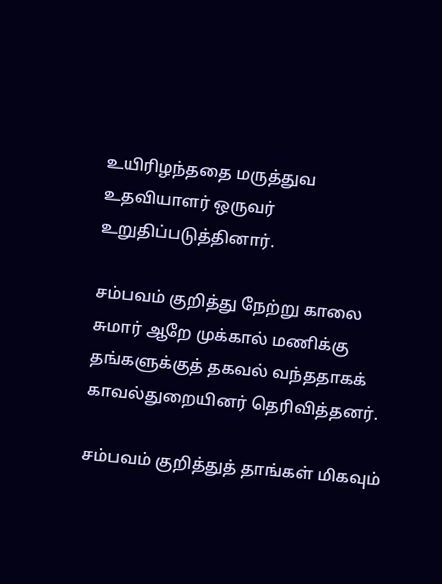உயிரிழந்ததை மருத்துவ உதவியாளர் ஒருவர் உறுதிப்படுத்தினார்.

சம்பவம் குறித்து நேற்று காலை சுமார் ஆறே முக்கால் மணிக்கு தங்களுக்குத் தகவல் வந்ததாகக் காவல்துறையினர் தெரிவித்தனர்.

சம்பவம் குறித்துத் தாங்கள் மிகவும்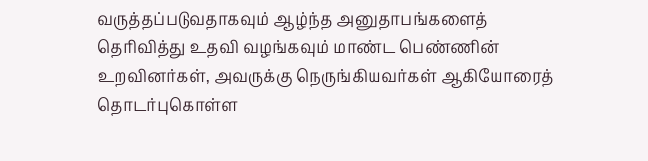வருத்தப்படுவதாகவும் ஆழ்ந்த அனுதாபங்களைத் தெரிவித்து உதவி வழங்கவும் மாண்ட பெண்ணின் உறவினர்கள், அவருக்கு நெருங்கியவர்கள் ஆகியோரைத் தொடர்புகொள்ள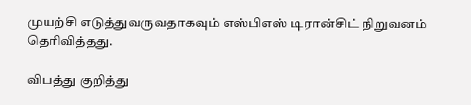முயற்சி எடுத்துவருவதாகவும் எஸ்பிஎஸ் டிரான்சிட் நிறுவனம் தெரிவித்தது.

விபத்து குறித்து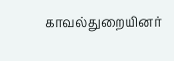காவல்துறையினர்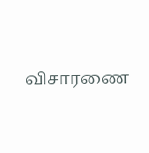விசாரணை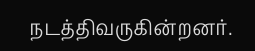நடத்திவருகின்றனர்.